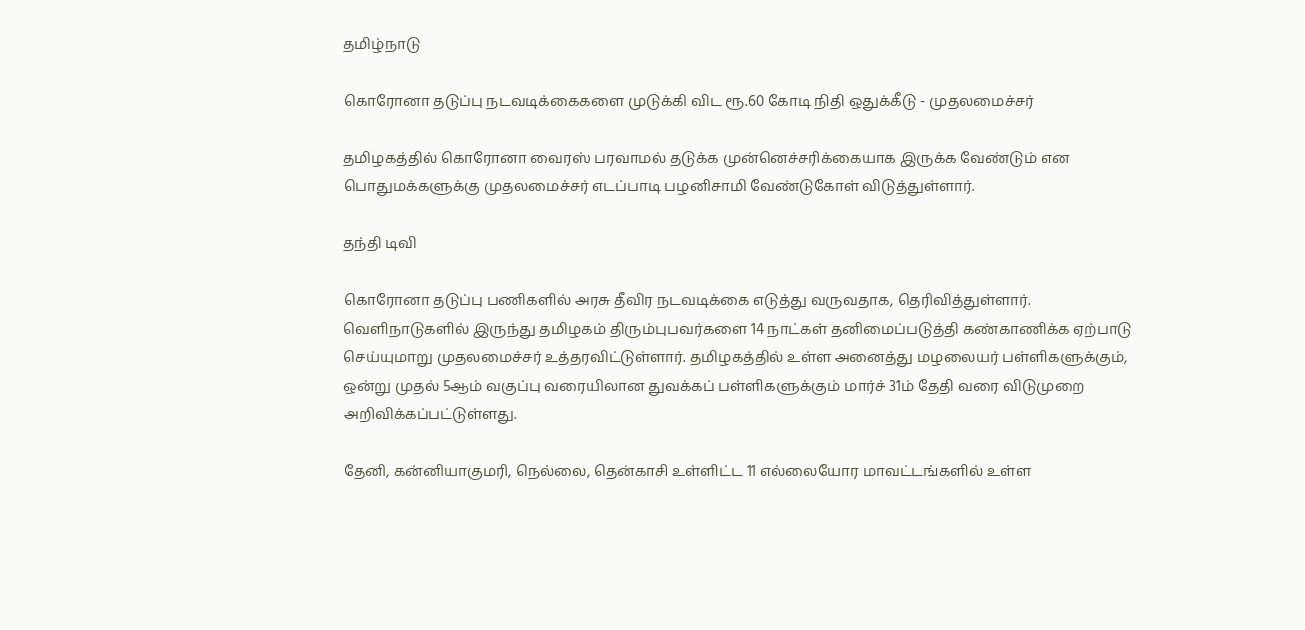தமிழ்நாடு

கொரோனா தடுப்பு நடவடிக்கைகளை முடுக்கி விட ரூ.60 கோடி நிதி ஒதுக்கீடு - முதலமைச்சர்

தமிழகத்தில் கொரோனா வைரஸ் பரவாமல் தடுக்க முன்னெச்சரிக்கையாக இருக்க வேண்டும் என பொதுமக்களுக்கு முதலமைச்சர் எடப்பாடி பழனிசாமி வேண்டுகோள் விடுத்துள்ளார்.

தந்தி டிவி

கொரோனா தடுப்பு பணிகளில் அரசு தீவிர நடவடிக்கை எடுத்து வருவதாக, தெரிவித்துள்ளார். வெளிநாடுகளில் இருந்து தமிழகம் திரும்புபவர்களை 14 நாட்கள் தனிமைப்படுத்தி கண்காணிக்க ஏற்பாடு செய்யுமாறு முதலமைச்சர் உத்தரவிட்டுள்ளார். தமிழகத்தில் உள்ள அனைத்து மழலையர் பள்ளிகளுக்கும், ஒன்று முதல் 5ஆம் வகுப்பு வரையிலான துவக்கப் பள்ளிகளுக்கும் மார்ச் 31ம் தேதி வரை விடுமுறை அறிவிக்கப்பட்டுள்ளது.

தேனி, கன்னியாகுமரி, நெல்லை, தென்காசி உள்ளிட்ட 11 எல்லையோர மாவட்டங்களில் உள்ள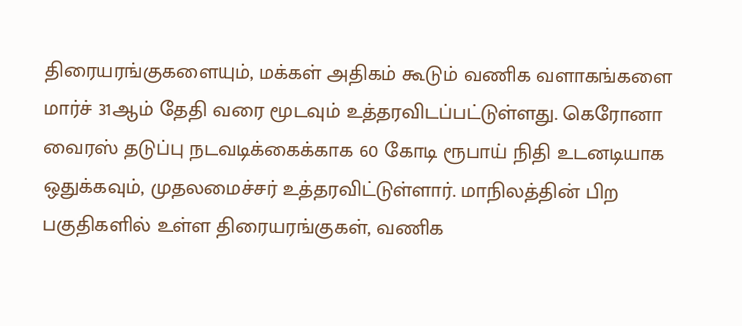திரையரங்குகளையும், மக்கள் அதிகம் கூடும் வணிக வளாகங்களை மார்ச் 31ஆம் தேதி வரை மூடவும் உத்தரவிடப்பட்டுள்ளது. கெரோனா வைரஸ் தடுப்பு நடவடிக்கைக்காக 60 கோடி ரூபாய் நிதி உடனடியாக ஒதுக்கவும், முதலமைச்சர் உத்தரவிட்டுள்ளார். மாநிலத்தின் பிற பகுதிகளில் உள்ள திரையரங்குகள், வணிக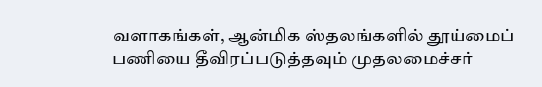வளாகங்கள், ஆன்மிக ஸ்தலங்களில் தூய்மைப் பணியை தீவிரப்படுத்தவும் முதலமைச்சர்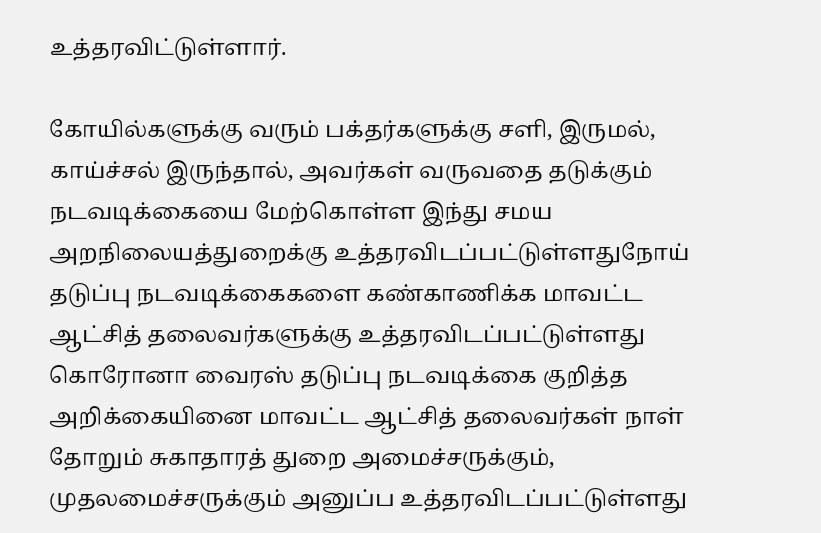உத்தரவிட்டுள்ளார்.

கோயில்களுக்கு வரும் பக்தர்களுக்கு சளி, இருமல், காய்ச்சல் இருந்தால், அவர்கள் வருவதை தடுக்கும் நடவடிக்கையை மேற்கொள்ள இந்து சமய அறநிலையத்துறைக்கு உத்தரவிடப்பட்டுள்ளதுநோய் தடுப்பு நடவடிக்கைகளை கண்காணிக்க மாவட்ட ஆட்சித் தலைவர்களுக்கு உத்தரவிடப்பட்டுள்ளது கொரோனா வைரஸ் தடுப்பு நடவடிக்கை குறித்த அறிக்கையினை மாவட்ட ஆட்சித் தலைவர்கள் நாள் தோறும் சுகாதாரத் துறை அமைச்சருக்கும், முதலமைச்சருக்கும் அனுப்ப உத்தரவிடப்பட்டுள்ளது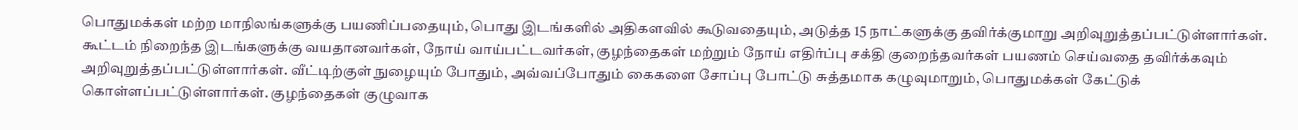பொதுமக்கள் மற்ற மாநிலங்களுக்கு பயணிப்பதையும், பொது இடங்களில் அதிகளவில் கூடுவதையும், அடுத்த 15 நாட்களுக்கு தவிர்க்குமாறு அறிவுறுத்தப்பட்டுள்ளார்கள். கூட்டம் நிறைந்த இடங்களுக்கு வயதானவர்கள், நோய் வாய்பட்டவர்கள், குழந்தைகள் மற்றும் நோய் எதிர்ப்பு சக்தி குறைந்தவர்கள் பயணம் செய்வதை தவிர்க்கவும் அறிவுறுத்தப்பட்டுள்ளார்கள். வீட்டிற்குள் நுழையும் போதும், அவ்வப்போதும் கைகளை சோப்பு போட்டு சுத்தமாக கழுவுமாறும், பொதுமக்கள் கேட்டுக் கொள்ளப்பட்டுள்ளார்கள். குழந்தைகள் குழுவாக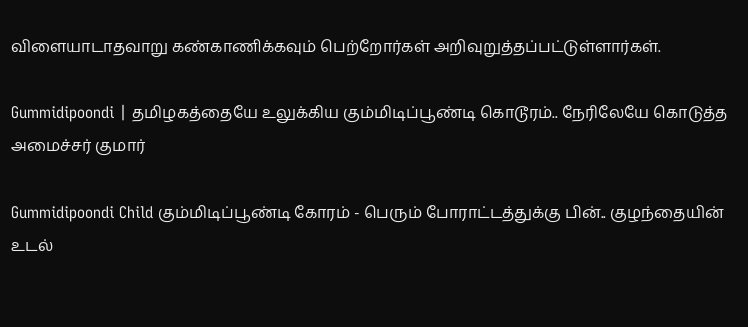விளையாடாதவாறு கண்காணிக்கவும் பெற்றோர்கள் அறிவுறுத்தப்பட்டுள்ளார்கள்.

Gummidipoondi | தமிழகத்தையே உலுக்கிய கும்மிடிப்பூண்டி கொடூரம்.. நேரிலேயே கொடுத்த அமைச்சர் குமார்

Gummidipoondi Child கும்மிடிப்பூண்டி கோரம் - பெரும் போராட்டத்துக்கு பின்.. குழந்தையின் உடல்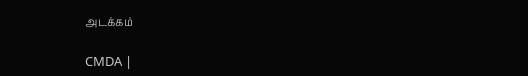அடக்கம்

CMDA |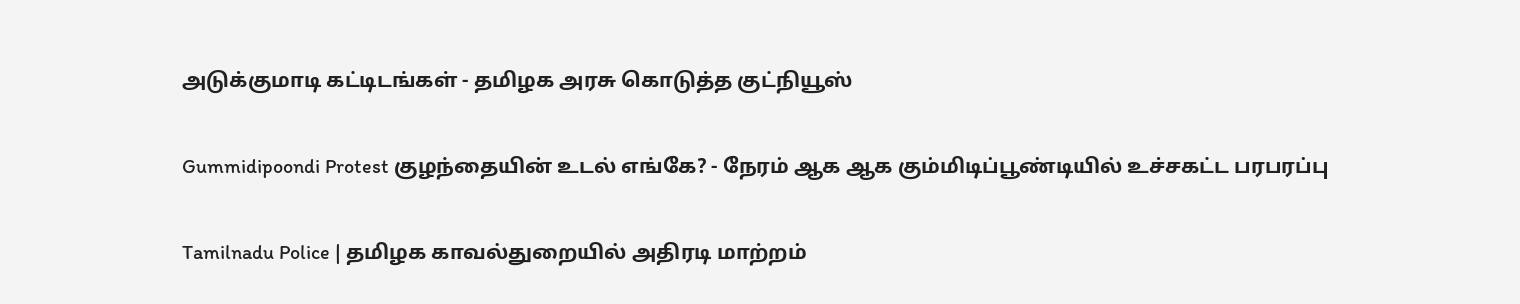அடுக்குமாடி கட்டிடங்கள் - தமிழக அரசு கொடுத்த குட்நியூஸ்

Gummidipoondi Protest குழந்தையின் உடல் எங்கே? - நேரம் ஆக ஆக கும்மிடிப்பூண்டியில் உச்சகட்ட பரபரப்பு

Tamilnadu Police | தமிழக காவல்துறையில் அதிரடி மாற்றம்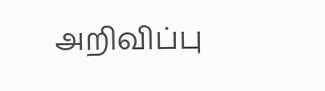அறிவிப்பு